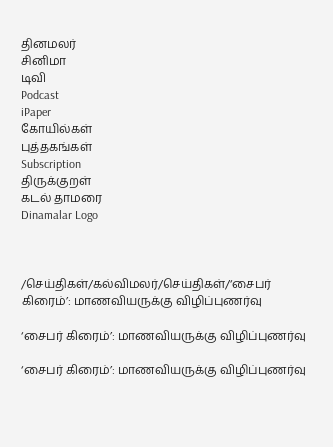தினமலர்
சினிமா
டிவி
Podcast
iPaper
கோயில்கள்
புத்தகங்கள்
Subscription
திருக்குறள்
கடல் தாமரை
Dinamalar Logo



/செய்திகள்/கல்விமலர்/செய்திகள்/‘சைபர் கிரைம்’: மாணவியருக்கு விழிப்புணர்வு

‘சைபர் கிரைம்’: மாணவியருக்கு விழிப்புணர்வு

‘சைபர் கிரைம்’: மாணவியருக்கு விழிப்புணர்வு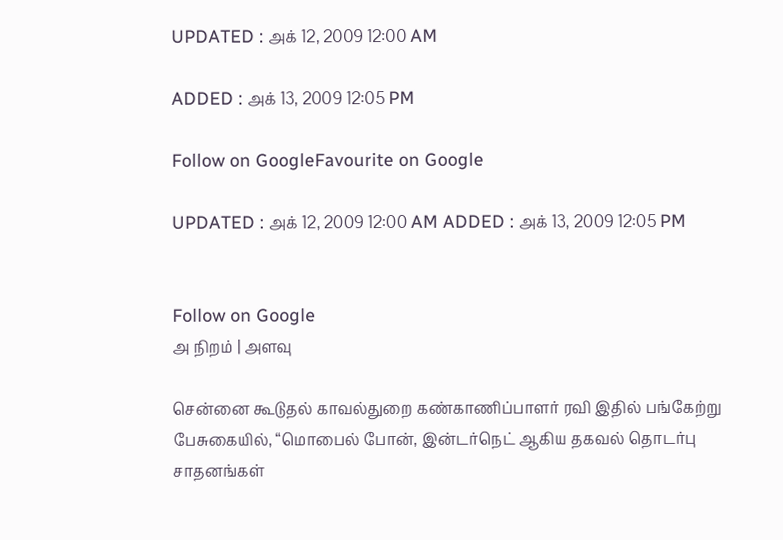UPDATED : அக் 12, 2009 12:00 AM

ADDED : அக் 13, 2009 12:05 PM

Follow on GoogleFavourite on Google

UPDATED : அக் 12, 2009 12:00 AM ADDED : அக் 13, 2009 12:05 PM


Follow on Google
அ நிறம் | அளவு

சென்னை கூடுதல் காவல்துறை கண்காணிப்பாளர் ரவி இதில் பங்கேற்று பேசுகையில், “மொபைல் போன், இன்டர்நெட் ஆகிய தகவல் தொடர்பு சாதனங்கள்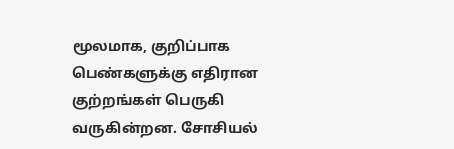மூலமாக, குறிப்பாக பெண்களுக்கு எதிரான குற்றங்கள் பெருகி வருகின்றன. சோசியல்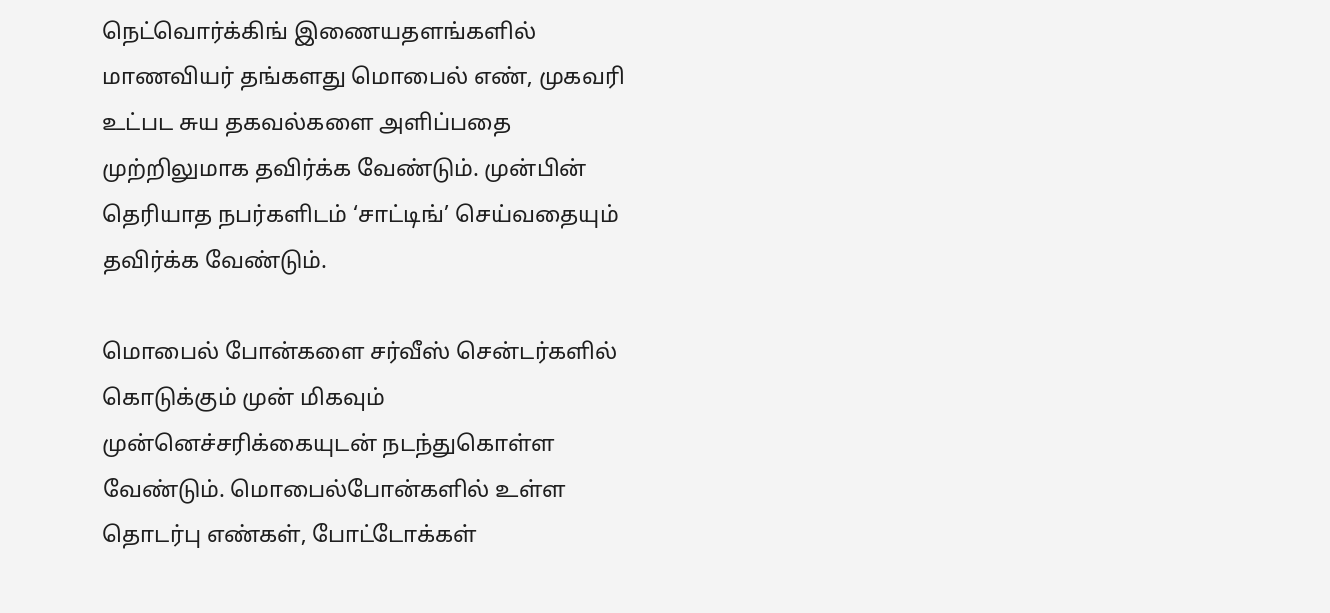நெட்வொர்க்கிங் இணையதளங்களில் மாணவியர் தங்களது மொபைல் எண், முகவரி உட்பட சுய தகவல்களை அளிப்பதை முற்றிலுமாக தவிர்க்க வேண்டும். முன்பின் தெரியாத நபர்களிடம் ‘சாட்டிங்’ செய்வதையும் தவிர்க்க வேண்டும்.

மொபைல் போன்களை சர்வீஸ் சென்டர்களில் கொடுக்கும் முன் மிகவும் முன்னெச்சரிக்கையுடன் நடந்துகொள்ள வேண்டும். மொபைல்போன்களில் உள்ள தொடர்பு எண்கள், போட்டோக்கள்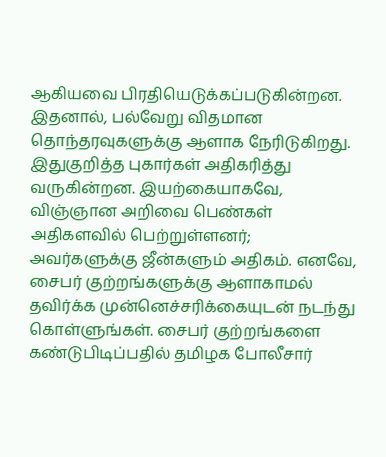ஆகியவை பிரதியெடுக்கப்படுகின்றன. இதனால், பல்வேறு விதமான தொந்தரவுகளுக்கு ஆளாக நேரிடுகிறது. இதுகுறித்த புகார்கள் அதிகரித்து வருகின்றன. இயற்கையாகவே, விஞ்ஞான அறிவை பெண்கள் அதிகளவில் பெற்றுள்ளனர்; அவர்களுக்கு ஜீன்களும் அதிகம். எனவே, சைபர் குற்றங்களுக்கு ஆளாகாமல் தவிர்க்க முன்னெச்சரிக்கையுடன் நடந்து கொள்ளுங்கள். சைபர் குற்றங்களை கண்டுபிடிப்பதில் தமிழக போலீசார்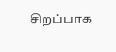சிறப்பாக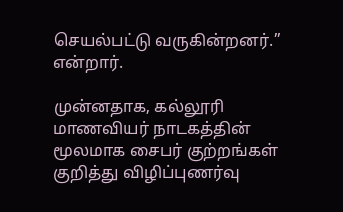செயல்பட்டு வருகின்றனர்.” என்றார்.

முன்னதாக, கல்லூரி மாணவியர் நாடகத்தின் மூலமாக சைபர் குற்றங்கள் குறித்து விழிப்புணர்வு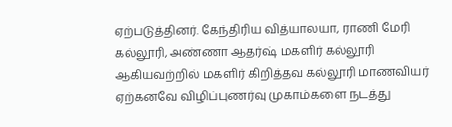ஏற்படுத்தினர். கேந்திரிய வித்யாலயா, ராணி மேரி கல்லூரி, அண்ணா ஆதர்ஷ் மகளிர் கல்லூரி ஆகியவற்றில் மகளிர் கிறித்தவ கல்லூரி மாணவியர் ஏற்கனவே விழிப்புணர்வு முகாம்களை நடத்து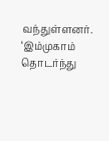வந்துள்ளனர். ‘இம்முகாம் தொடர்ந்து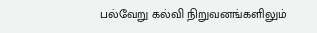பல்வேறு கல்வி நிறுவனங்களிலும்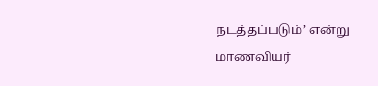நடத்தப்படும்’ என்று மாணவியர்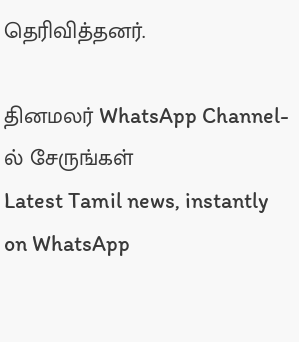தெரிவித்தனர்.

தினமலர் WhatsApp Channel-ல் சேருங்கள்
Latest Tamil news, instantly on WhatsApp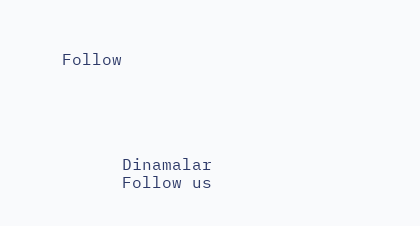Follow





      Dinamalar
      Follow us